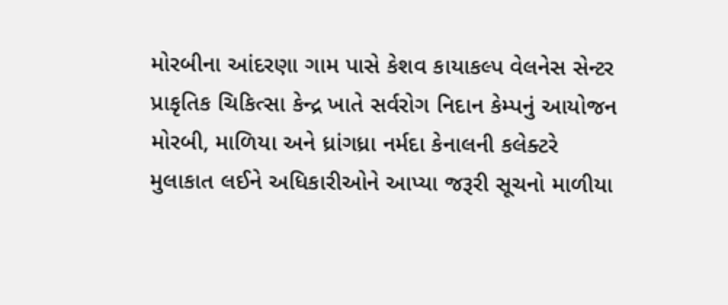મોરબીના આંદરણા ગામ પાસે કેશવ કાયાકલ્પ વેલનેસ સેન્ટર પ્રાકૃતિક ચિકિત્સા કેન્દ્ર ખાતે સર્વરોગ નિદાન કેમ્પનું આયોજન મોરબી, માળિયા અને ધ્રાંગધ્રા નર્મદા કેનાલની કલેક્ટરે મુલાકાત લઈને અધિકારીઓને આપ્યા જરૂરી સૂચનો માળીયા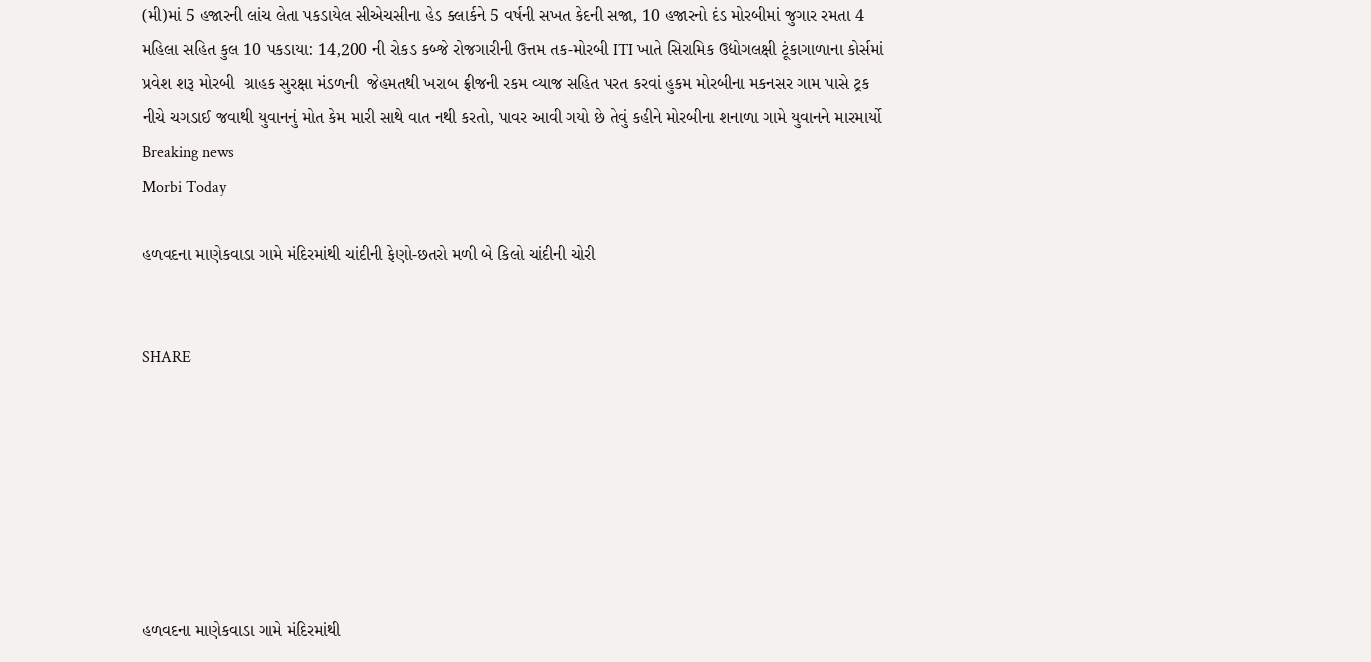(મી)માં 5 હજારની લાંચ લેતા પકડાયેલ સીએચસીના હેડ ક્લાર્કને 5 વર્ષની સખત કેદની સજા, 10 હજારનો દંડ મોરબીમાં જુગાર રમતા 4 મહિલા સહિત કુલ 10 પકડાયા: 14,200 ની રોકડ કબ્જે રોજગારીની ઉત્તમ તક-મોરબી ITI ખાતે સિરામિક ઉદ્યોગલક્ષી ટૂંકાગાળાના કોર્સમાં પ્રવેશ શરૂ મોરબી  ગ્રાહક સુરક્ષા મંડળની  જેહમતથી ખરાબ ફ્રીજની રકમ વ્યાજ સહિત પરત કરવાં હુકમ મોરબીના મકનસર ગામ પાસે ટ્રક નીચે ચગડાઈ જવાથી યુવાનનું મોત કેમ મારી સાથે વાત નથી કરતો, પાવર આવી ગયો છે તેવું કહીને મોરબીના શનાળા ગામે યુવાનને મારમાર્યો
Breaking news
Morbi Today

હળવદના માણેકવાડા ગામે મંદિરમાંથી ચાંદીની ફેણો-છતરો મળી બે કિલો ચાંદીની ચોરી


SHARE







હળવદના માણેકવાડા ગામે મંદિરમાંથી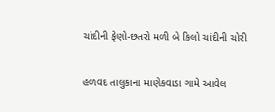ચાંદીની ફેણો-છતરો મળી બે કિલો ચાંદીની ચોરી

હળવદ તાલુકાના માણેકવાડા ગામે આવેલ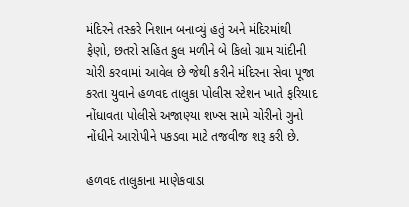મંદિરને તસ્કરે નિશાન બનાવ્યું હતું અને મંદિરમાંથી ફેણો, છતરો સહિત કુલ મળીને બે કિલો ગ્રામ ચાંદીની ચોરી કરવામાં આવેલ છે જેથી કરીને મંદિરના સેવા પૂજા કરતા યુવાને હળવદ તાલુકા પોલીસ સ્ટેશન ખાતે ફરિયાદ નોંધાવતા પોલીસે અજાણ્યા શખ્સ સામે ચોરીનો ગુનો નોંધીને આરોપીને પકડવા માટે તજવીજ શરૂ કરી છે.

હળવદ તાલુકાના માણેકવાડા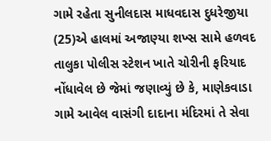ગામે રહેતા સુનીલદાસ માધવદાસ દુધરેજીયા (25)એ હાલમાં અજાણ્યા શખ્સ સામે હળવદ તાલુકા પોલીસ સ્ટેશન ખાતે ચોરીની ફરિયાદ નોંધાવેલ છે જેમાં જણાવ્યું છે કે, માણેકવાડા ગામે આવેલ વાસંગી દાદાના મંદિરમાં તે સેવા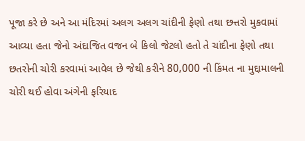પૂજા કરે છે અને આ મંદિરમાં અલગ અલગ ચાંદીની ફેણો તથા છત્તરો મુકવામાં આવ્યા હતા જેનો અંદાજિત વજન બે કિલો જેટલો હતો તે ચાંદીના ફેણો તથા છતરોની ચોરી કરવામાં આવેલ છે જેથી કરીને 80,000 ની કિંમત ના મુદ્દામાલની ચોરી થઈ હોવા અંગેની ફરિયાદ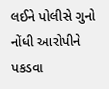લઈને પોલીસે ગુનો નોંધી આરોપીને પકડવા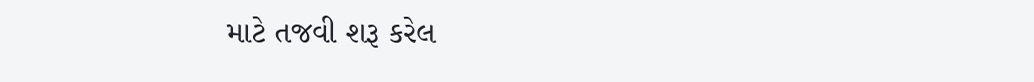માટે તજવી શરૂ કરેલ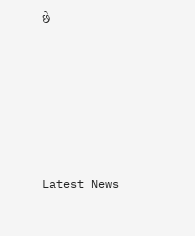છે






Latest News